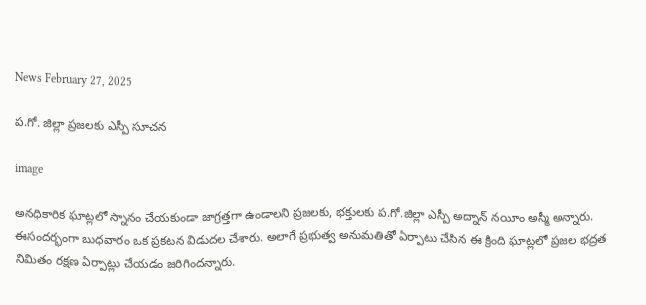News February 27, 2025

ప.గో. జిల్లా ప్రజలకు ఎస్పీ సూచన

image

అనధికారిక ఘాట్లలో స్నానం చేయకుండా జాగ్రత్తగా ఉండాలని ప్రజలకు, భక్తులకు ప.గో.జిల్లా ఎస్పీ అద్నాన్ నయీం అస్మీ అన్నారు. ఈసందర్భంగా బుధవారం ఒక ప్రకటన విడుదల చేశారు. అలాగే ప్రభుత్వ అనుమతితో ఏర్పాటు చేసిన ఈ క్రింది ఘాట్లలో ప్రజల భద్రత నిమితం రక్షణ ఏర్పాట్లు చేయడం జరిగిందన్నారు.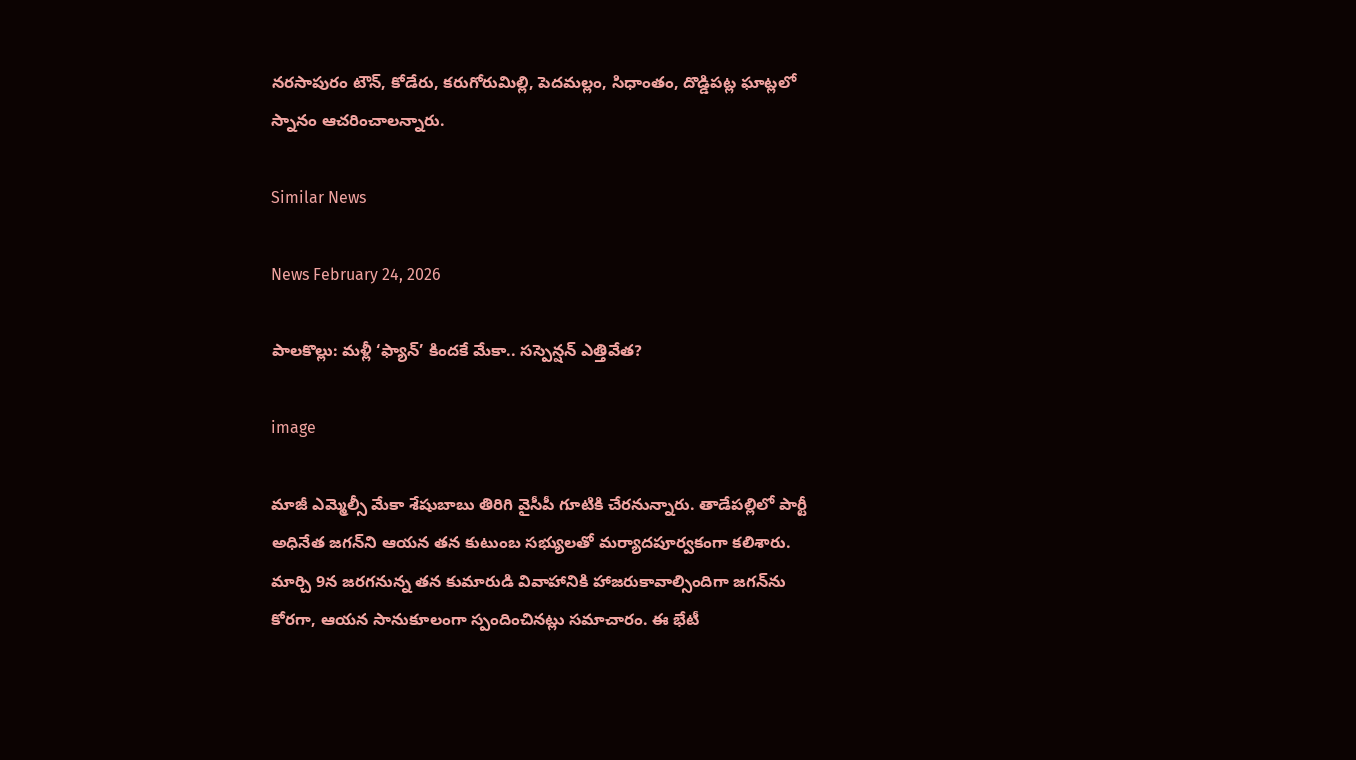నరసాపురం టౌన్, కోడేరు, కరుగోరుమిల్లి, పెదమల్లం, సిధాంతం, దొడ్డిపట్ల ఘాట్లలో స్నానం ఆచరించాలన్నారు.

Similar News

News February 24, 2026

పాలకొల్లు: మళ్లీ ‘ఫ్యాన్’ కిందకే మేకా.. సస్పెన్షన్ ఎత్తివేత?

image

మాజీ ఎమ్మెల్సీ మేకా శేషుబాబు తిరిగి వైసీపీ గూటికి చేరనున్నారు. తాడేపల్లిలో పార్టీ అధినేత జగన్‌‌ని ఆయన తన కుటుంబ సభ్యులతో మర్యాదపూర్వకంగా కలిశారు. మార్చి 9న జరగనున్న తన కుమారుడి వివాహానికి హాజరుకావాల్సిందిగా జగన్‌ను కోరగా, ఆయన సానుకూలంగా స్పందించినట్లు సమాచారం. ఈ భేటీ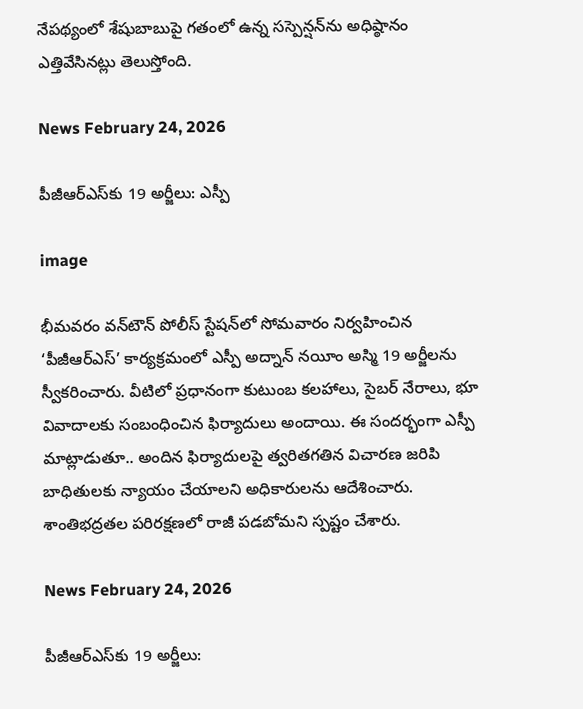నేపథ్యంలో శేషుబాబుపై గతంలో ఉన్న సస్పెన్షన్‌ను అధిష్ఠానం ఎత్తివేసినట్లు తెలుస్తోంది.

News February 24, 2026

పీజీఆర్ఎస్‌కు 19 అర్జీలు: ఎస్పీ

image

భీమవరం వన్‌టౌన్ పోలీస్ స్టేషన్‌లో సోమవారం నిర్వహించిన ‘పీజీఆర్‌ఎస్’ కార్యక్రమంలో ఎస్పీ అద్నాన్ నయీం అస్మి 19 అర్జీలను స్వీకరించారు. వీటిలో ప్రధానంగా కుటుంబ కలహాలు, సైబర్ నేరాలు, భూ వివాదాలకు సంబంధించిన ఫిర్యాదులు అందాయి. ఈ సందర్భంగా ఎస్పీ మాట్లాడుతూ.. అందిన ఫిర్యాదులపై త్వరితగతిన విచారణ జరిపి బాధితులకు న్యాయం చేయాలని అధికారులను ఆదేశించారు. శాంతిభద్రతల పరిరక్షణలో రాజీ పడబోమని స్పష్టం చేశారు.

News February 24, 2026

పీజీఆర్ఎస్‌కు 19 అర్జీలు: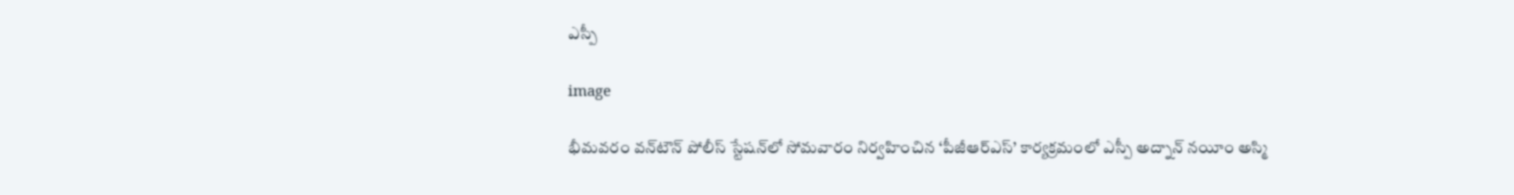ఎస్పీ

image

భీమవరం వన్‌టౌన్ పోలీస్ స్టేషన్‌లో సోమవారం నిర్వహించిన ‘పీజీఆర్‌ఎస్’ కార్యక్రమంలో ఎస్పీ అద్నాన్ నయీం అస్మి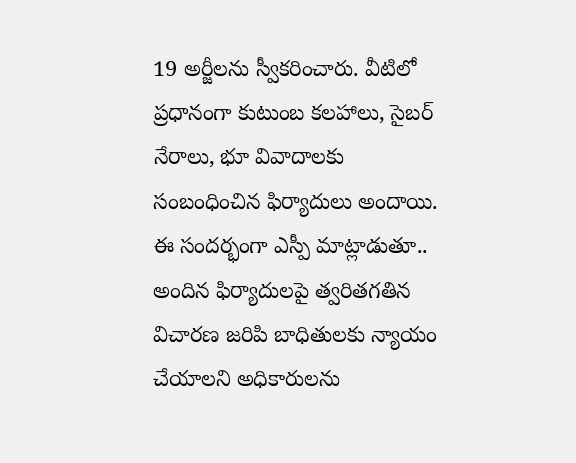19 అర్జీలను స్వీకరించారు. వీటిలో ప్రధానంగా కుటుంబ కలహాలు, సైబర్ నేరాలు, భూ వివాదాలకు సంబంధించిన ఫిర్యాదులు అందాయి. ఈ సందర్భంగా ఎస్పీ మాట్లాడుతూ.. అందిన ఫిర్యాదులపై త్వరితగతిన విచారణ జరిపి బాధితులకు న్యాయం చేయాలని అధికారులను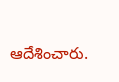ఆదేశించారు.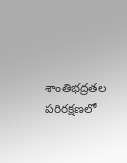శాంతిభద్రతల పరిరక్షణలో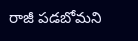రాజీ పడబోమని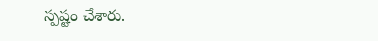స్పష్టం చేశారు.